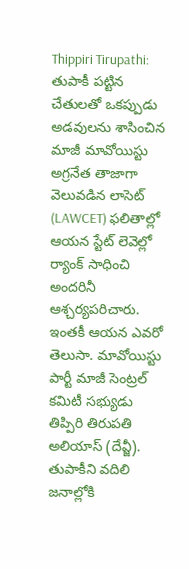Thippiri Tirupathi: తుపాకీ పట్టిన చేతులతో ఒకప్పుడు అడవులను శాసించిన మాజీ మావోయిస్టు అగ్రనేత తాజాగా వెలువడిన లాసెట్ (LAWCET) ఫలితాల్లో ఆయన స్టేట్ లెవెల్లో ర్యాంక్ సాధించి అందరినీ ఆశ్చర్యపరిచారు. ఇంతకీ ఆయన ఎవరో తెలుసా. మావోయిస్టు పార్టీ మాజీ సెంట్రల్ కమిటీ సభ్యుడు తిప్పిరి తిరుపతి అలియాస్ (దేవ్జీ). తుపాకీని వదిలి జనాల్లోకి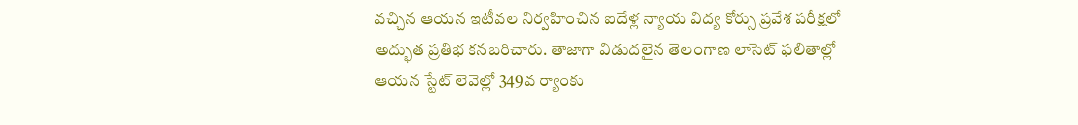వచ్చిన ఆయన ఇటీవల నిర్వహించిన ఐదేళ్ల న్యాయ విద్య కోర్సు ప్రవేశ పరీక్షలో అద్భుత ప్రతిభ కనబరిచారు. తాజాగా విడుదలైన తెలంగాణ లాసెట్ ఫలితాల్లో ఆయన స్టేట్ లెవెల్లో 349వ ర్యాంకు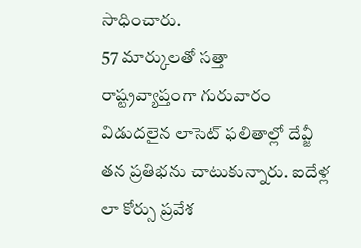సాధించారు.
57 మార్కులతో సత్తా
రాష్ట్రవ్యాప్తంగా గురువారం విడుదలైన లాసెట్ ఫలితాల్లో దేవ్జీ తన ప్రతిభను చాటుకున్నారు. ఐదేళ్ల లా కోర్సు ప్రవేశ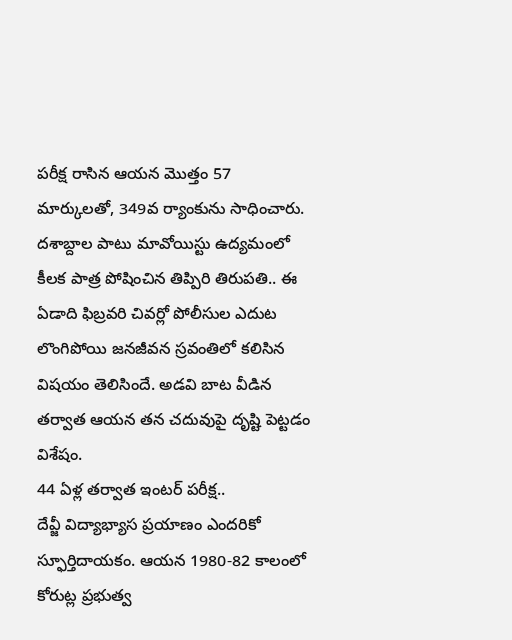పరీక్ష రాసిన ఆయన మొత్తం 57 మార్కులతో, 349వ ర్యాంకును సాధించారు. దశాబ్దాల పాటు మావోయిస్టు ఉద్యమంలో కీలక పాత్ర పోషించిన తిప్పిరి తిరుపతి.. ఈ ఏడాది ఫిబ్రవరి చివర్లో పోలీసుల ఎదుట లొంగిపోయి జనజీవన స్రవంతిలో కలిసిన విషయం తెలిసిందే. అడవి బాట వీడిన తర్వాత ఆయన తన చదువుపై దృష్టి పెట్టడం విశేషం.
44 ఏళ్ల తర్వాత ఇంటర్ పరీక్ష..
దేవ్జీ విద్యాభ్యాస ప్రయాణం ఎందరికో స్ఫూర్తిదాయకం. ఆయన 1980-82 కాలంలో కోరుట్ల ప్రభుత్వ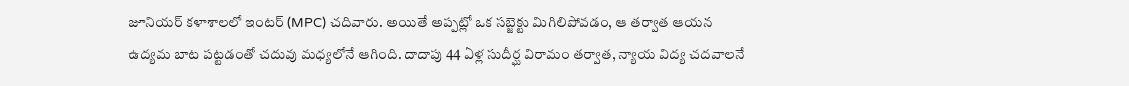జూనియర్ కళాశాలలో ఇంటర్ (MPC) చదివారు. అయితే అప్పట్లో ఒక సబ్జెక్టు మిగిలిపోవడం, ఆ తర్వాత ఆయన ఉద్యమ బాట పట్టడంతో చదువు మధ్యలోనే ఆగింది. దాదాపు 44 ఏళ్ల సుదీర్ఘ విరామం తర్వాత, న్యాయ విద్య చదవాలనే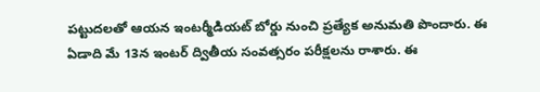పట్టుదలతో ఆయన ఇంటర్మీడియట్ బోర్డు నుంచి ప్రత్యేక అనుమతి పొందారు. ఈ ఏడాది మే 13న ఇంటర్ ద్వితీయ సంవత్సరం పరీక్షలను రాశారు. ఈ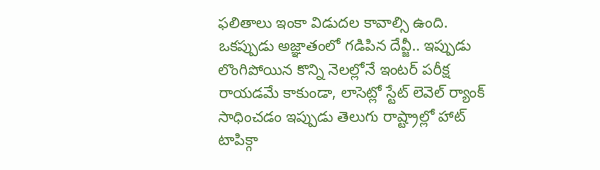ఫలితాలు ఇంకా విడుదల కావాల్సి ఉంది. ఒకప్పుడు అజ్ఞాతంలో గడిపిన దేవ్జీ.. ఇప్పుడు లొంగిపోయిన కొన్ని నెలల్లోనే ఇంటర్ పరీక్ష రాయడమే కాకుండా, లాసెట్లో స్టేట్ లెవెల్ ర్యాంక్ సాధించడం ఇప్పుడు తెలుగు రాష్ట్రాల్లో హాట్ టాపిక్గా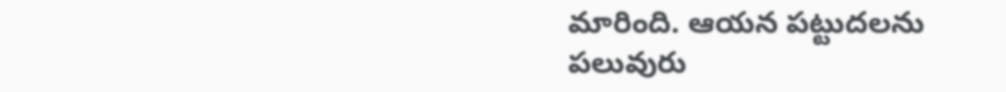మారింది. ఆయన పట్టుదలను పలువురు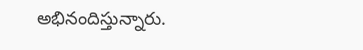అభినందిస్తున్నారు.